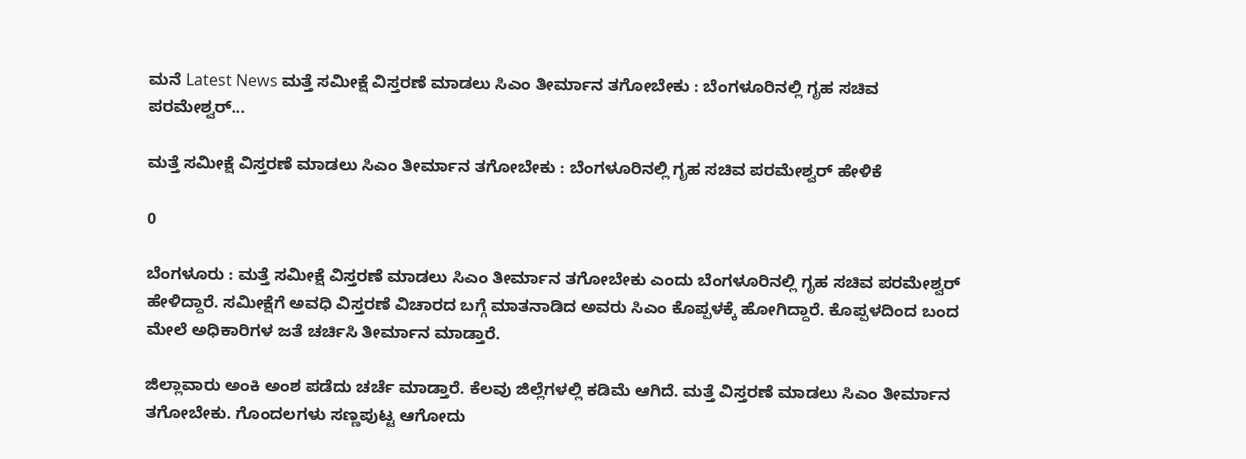ಮನೆ Latest News ಮತ್ತೆ ಸಮೀಕ್ಷೆ ವಿಸ್ತರಣೆ ಮಾಡಲು ಸಿಎಂ ತೀರ್ಮಾನ ತಗೋಬೇಕು : ಬೆಂಗಳೂರಿನಲ್ಲಿ ಗೃಹ ಸಚಿವ ಪರಮೇಶ್ವರ್...

ಮತ್ತೆ ಸಮೀಕ್ಷೆ ವಿಸ್ತರಣೆ ಮಾಡಲು ಸಿಎಂ ತೀರ್ಮಾನ ತಗೋಬೇಕು : ಬೆಂಗಳೂರಿನಲ್ಲಿ ಗೃಹ ಸಚಿವ ಪರಮೇಶ್ವರ್ ಹೇಳಿಕೆ

0

ಬೆಂಗಳೂರು : ಮತ್ತೆ ಸಮೀಕ್ಷೆ ವಿಸ್ತರಣೆ ಮಾಡಲು ಸಿಎಂ ತೀರ್ಮಾನ ತಗೋಬೇಕು ಎಂದು ಬೆಂಗಳೂರಿನಲ್ಲಿ ಗೃಹ ಸಚಿವ ಪರಮೇಶ್ವರ್ ಹೇಳಿದ್ದಾರೆ. ಸಮೀಕ್ಷೆಗೆ ಅವಧಿ ವಿಸ್ತರಣೆ ವಿಚಾರದ ಬಗ್ಗೆ ಮಾತನಾಡಿದ ಅವರು ಸಿಎಂ ಕೊಪ್ಪಳಕ್ಕೆ ಹೋಗಿದ್ದಾರೆ. ಕೊಪ್ಪಳದಿಂದ ಬಂದ ಮೇಲೆ ಅಧಿಕಾರಿಗಳ ಜತೆ ಚರ್ಚಿಸಿ ತೀರ್ಮಾನ ಮಾಡ್ತಾರೆ.

ಜಿಲ್ಲಾವಾರು‌ ಅಂಕಿ ಅಂಶ ಪಡೆದು ಚರ್ಚೆ ಮಾಡ್ತಾರೆ. ಕೆಲವು ಜಿಲ್ಲೆಗಳಲ್ಲಿ ಕಡಿಮೆ ಆಗಿದೆ. ಮತ್ತೆ ವಿಸ್ತರಣೆ ಮಾಡಲು ಸಿಎಂ ತೀರ್ಮಾನ ತಗೋಬೇಕು. ಗೊಂದಲಗಳು ಸಣ್ಣಪುಟ್ಟ ಆಗೋದು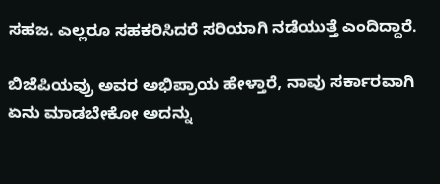ಸಹಜ. ಎಲ್ಲರೂ ಸಹಕರಿಸಿದರೆ ಸರಿಯಾಗಿ ನಡೆಯುತ್ತೆ ಎಂದಿದ್ದಾರೆ.

ಬಿಜೆಪಿಯವ್ರು ಅವರ ಅಭಿಪ್ರಾಯ ಹೇಳ್ತಾರೆ, ನಾವು ಸರ್ಕಾರವಾಗಿ ಏನು ಮಾಡಬೇಕೋ ಅದನ್ನು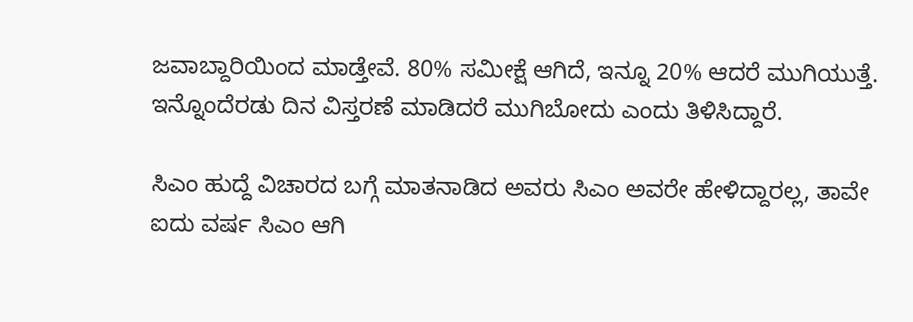ಜವಾಬ್ದಾರಿಯಿಂದ ಮಾಡ್ತೇವೆ. 80% ಸಮೀಕ್ಷೆ ಆಗಿದೆ, ಇನ್ನೂ 20% ಆದರೆ ಮುಗಿಯುತ್ತೆ. ಇನ್ನೊಂದೆರಡು ದಿನ ವಿಸ್ತರಣೆ ಮಾಡಿದರೆ ಮುಗಿಬೋದು ಎಂದು ತಿಳಿಸಿದ್ದಾರೆ.

ಸಿಎಂ ಹುದ್ದೆ ವಿಚಾರದ ಬಗ್ಗೆ ಮಾತನಾಡಿದ ಅವರು ಸಿಎಂ ಅವರೇ ಹೇಳಿದ್ದಾರಲ್ಲ, ತಾವೇ ಐದು ವರ್ಷ ಸಿಎಂ ಆಗಿ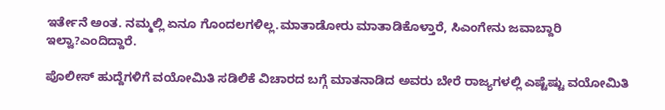ಇರ್ತೇನೆ ಅಂತ. ನಮ್ಮಲ್ಲಿ ಏನೂ ಗೊಂದಲಗಳಿಲ್ಲ.ಮಾತಾಡೋರು ಮಾತಾಡಿಕೊಳ್ತಾರೆ, ಸಿಎಂಗೇನು ಜವಾಬ್ದಾರಿ ಇಲ್ವಾ?ಎಂದಿದ್ದಾರೆ.

ಪೊಲೀಸ್ ಹುದ್ದೆಗಳಿಗೆ ವಯೋಮಿತಿ ಸಡಿಲಿಕೆ ವಿಚಾರದ ಬಗ್ಗೆ ಮಾತನಾಡಿದ ಅವರು ಬೇರೆ ರಾಜ್ಯಗಳಲ್ಲಿ ಎಷ್ಟೆಷ್ಟು ವಯೋಮಿತಿ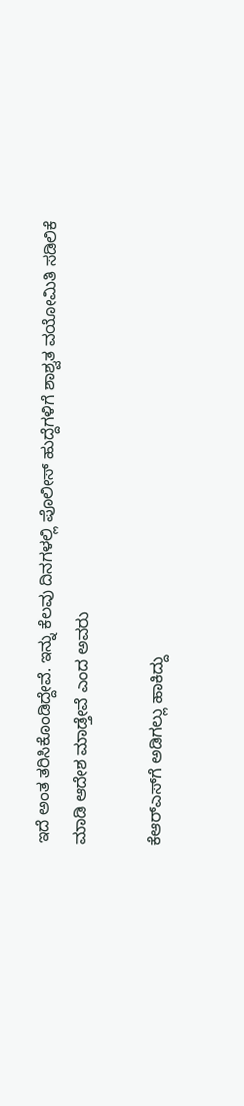ಇದೆ ಅಂತ ತರಿಸಿಕೊಂಡಿದ್ದೇವೆ. ಇನ್ನು ಕೆಲವು ದಿನಗಳಲ್ಲಿ ಪೊಲೀಸ್ ಹುದ್ದೆಗಳಿಗೆ ಶಾಶ್ವತ ವಯೋಮಿತಿ ಸಡಿಲಿಕೆ ಮಾಡಿ ಆದೇಶ ಮಾಡ್ತೇವೆ ಎಂದ ಅವರು

ಕೆಆರ್‌ಎಸ್‌ಗೆ ಅಡಿಗಲ್ಲು ಹಾಕಿದ್ದು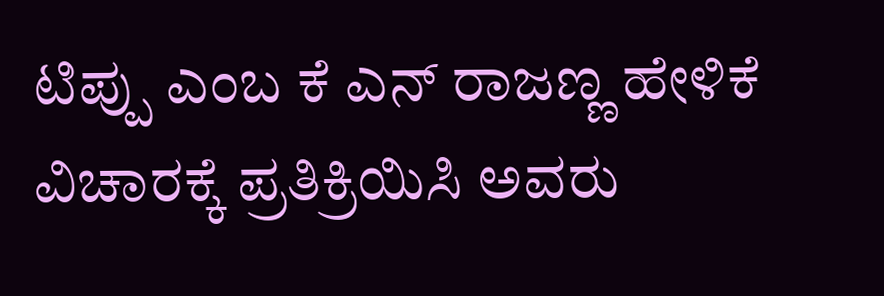ಟಿಪ್ಪು ಎಂಬ ಕೆ ಎನ್ ರಾಜಣ್ಣ ಹೇಳಿಕೆ ವಿಚಾರಕ್ಕೆ ಪ್ರತಿಕ್ರಿಯಿಸಿ ಅವರು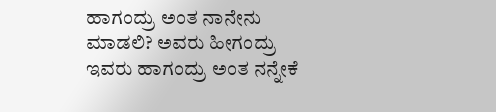ಹಾಗಂದ್ರು ಅಂತ ನಾನೇನು ಮಾಡಲಿ? ಅವರು ಹೀಗಂದ್ರು ಇವರು ಹಾಗಂದ್ರು ಅಂತ ನನ್ನೇಕೆ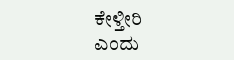ಕೇಳ್ತೀರಿ ಎಂದು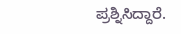ಪ್ರಶ್ನಿಸಿದ್ದಾರೆ.